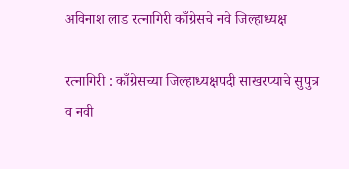अविनाश लाड रत्नागिरी काँग्रेसचे नवे जिल्हाध्यक्ष

रत्नागिरी : काँग्रेसच्या जिल्हाध्यक्षपदी साखरप्याचे सुपुत्र व नवी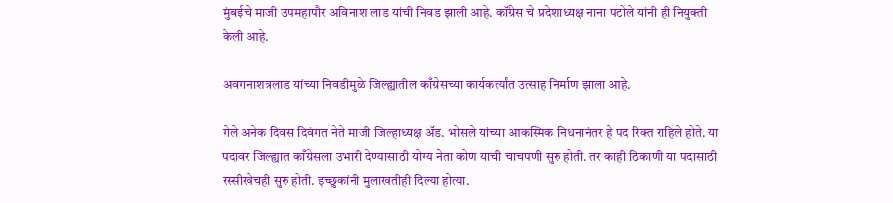मुंबईचे माजी उपमहापौर अविनाश लाड यांची निवड झाली आहे. कॉंग्रेस चे प्रदेशाध्यक्ष नाना पटोले यांनी ही नियुक्ती केली आहे.

अवगनाशत्रलाड यांच्या निवडीमुळे जिल्ह्यातील काँग्रेसच्या कार्यकर्त्यांत उत्साह निर्माण झाला आहे.

गेले अनेक दिवस दिवंगत नेते माजी जिल्हाध्यक्ष अ‍ॅड. भोसले यांच्या आकस्मिक निधनानंतर हे पद रिक्त राहिले होते. या पदावर जिल्ह्यात काँग्रेसला उभारी देण्यासाठी योग्य नेता कोण याची चाचपणी सुरु होती. तर काही ठिकाणी या पदासाठी रस्सीखेचही सुरु होती. इच्छुकांनी मुलाखतीही दिल्या होत्या.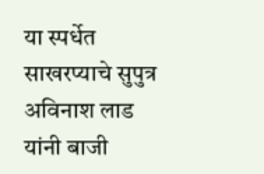या स्पर्धेत साखरप्याचे सुपुत्र अविनाश लाड यांनी बाजी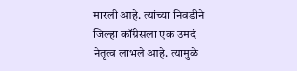मारली आहे. त्यांच्या निवडीने जिल्हा कॉंग्रेसला एक उमदं नेतृत्व लाभले आहे. त्यामुळे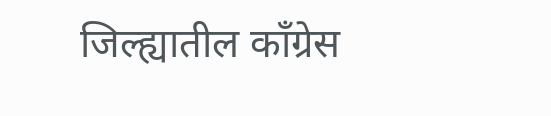जिल्ह्यातील काँग्रेस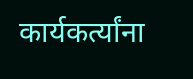कार्यकर्त्यांना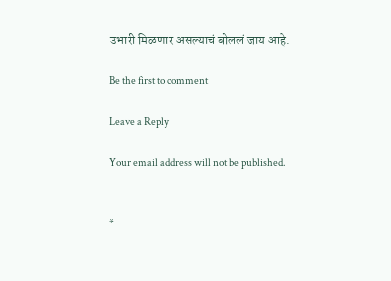उभारी मिळणार असल्याचं बोललं जाय आहे.

Be the first to comment

Leave a Reply

Your email address will not be published.


*